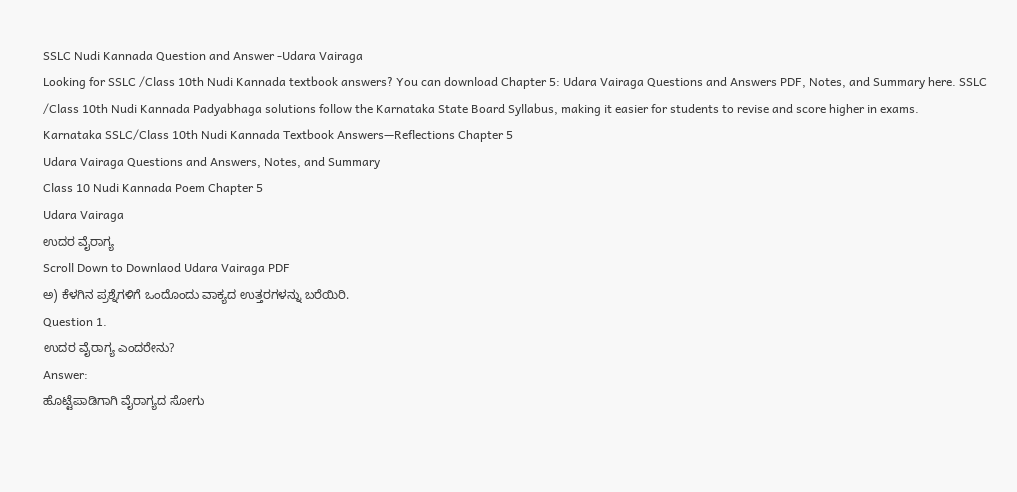SSLC Nudi Kannada Question and Answer -Udara Vairaga
Looking for SSLC /Class 10th Nudi Kannada textbook answers? You can download Chapter 5: Udara Vairaga Questions and Answers PDF, Notes, and Summary here. SSLC /Class 10th Nudi Kannada Padyabhaga solutions follow the Karnataka State Board Syllabus, making it easier for students to revise and score higher in exams.
Karnataka SSLC/Class 10th Nudi Kannada Textbook Answers—Reflections Chapter 5
Udara Vairaga Questions and Answers, Notes, and Summary
Class 10 Nudi Kannada Poem Chapter 5
Udara Vairaga
ಉದರ ವೈರಾಗ್ಯ
Scroll Down to Downlaod Udara Vairaga PDF
ಅ) ಕೆಳಗಿನ ಪ್ರಶ್ನೆಗಳಿಗೆ ಒಂದೊಂದು ವಾಕ್ಯದ ಉತ್ತರಗಳನ್ನು ಬರೆಯಿರಿ.
Question 1.
ಉದರ ವೈರಾಗ್ಯ ಎಂದರೇನು?
Answer:
ಹೊಟ್ಟೆಪಾಡಿಗಾಗಿ ವೈರಾಗ್ಯದ ಸೋಗು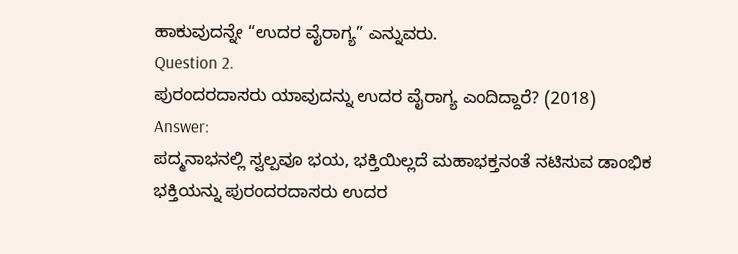ಹಾಕುವುದನ್ನೇ “ಉದರ ವೈರಾಗ್ಯ” ಎನ್ನುವರು.
Question 2.
ಪುರಂದರದಾಸರು ಯಾವುದನ್ನು ಉದರ ವೈರಾಗ್ಯ ಎಂದಿದ್ದಾರೆ? (2018)
Answer:
ಪದ್ಮನಾಭನಲ್ಲಿ ಸ್ವಲ್ಪವೂ ಭಯ, ಭಕ್ತಿಯಿಲ್ಲದೆ ಮಹಾಭಕ್ತನಂತೆ ನಟಿಸುವ ಡಾಂಭಿಕ ಭಕ್ತಿಯನ್ನು ಪುರಂದರದಾಸರು ಉದರ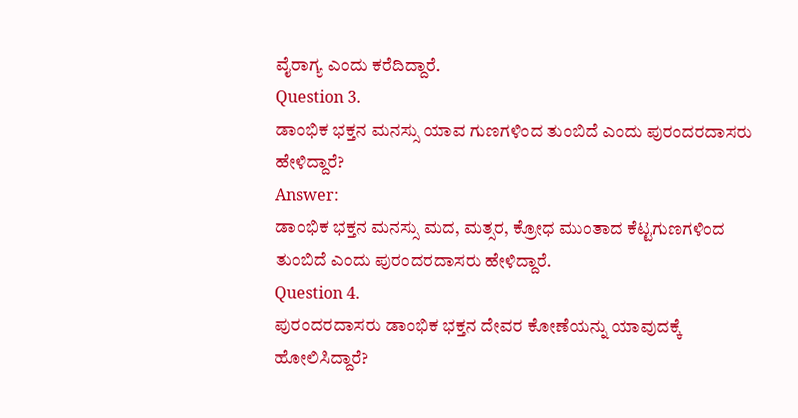ವೈರಾಗ್ಯ ಎಂದು ಕರೆದಿದ್ದಾರೆ.
Question 3.
ಡಾಂಭಿಕ ಭಕ್ತನ ಮನಸ್ಸು ಯಾವ ಗುಣಗಳಿಂದ ತುಂಬಿದೆ ಎಂದು ಪುರಂದರದಾಸರು ಹೇಳಿದ್ದಾರೆ?
Answer:
ಡಾಂಭಿಕ ಭಕ್ತನ ಮನಸ್ಸು ಮದ, ಮತ್ಸರ, ಕ್ರೋಧ ಮುಂತಾದ ಕೆಟ್ಟಗುಣಗಳಿಂದ ತುಂಬಿದೆ ಎಂದು ಪುರಂದರದಾಸರು ಹೇಳಿದ್ದಾರೆ.
Question 4.
ಪುರಂದರದಾಸರು ಡಾಂಭಿಕ ಭಕ್ತನ ದೇವರ ಕೋಣೆಯನ್ನು ಯಾವುದಕ್ಕೆ ಹೋಲಿಸಿದ್ದಾರೆ?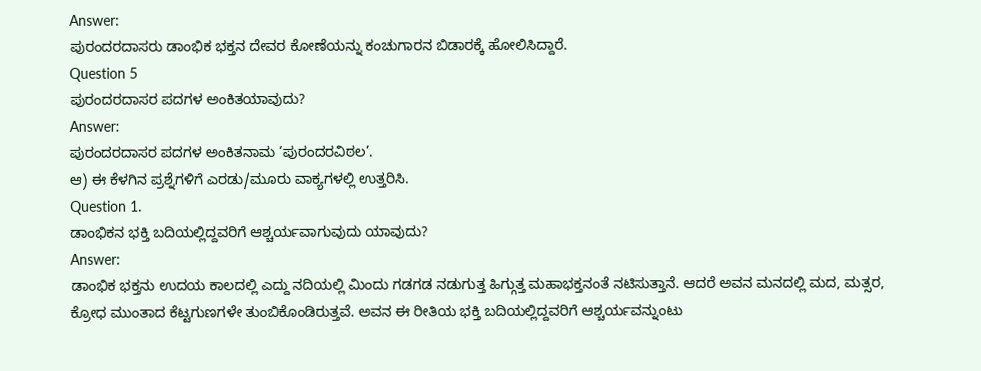Answer:
ಪುರಂದರದಾಸರು ಡಾಂಭಿಕ ಭಕ್ತನ ದೇವರ ಕೋಣೆಯನ್ನು ಕಂಚುಗಾರನ ಬಿಡಾರಕ್ಕೆ ಹೋಲಿಸಿದ್ದಾರೆ.
Question 5
ಪುರಂದರದಾಸರ ಪದಗಳ ಅಂಕಿತಯಾವುದು?
Answer:
ಪುರಂದರದಾಸರ ಪದಗಳ ಅಂಕಿತನಾಮ ‘ಪುರಂದರವಿಠಲ’.
ಆ) ಈ ಕೆಳಗಿನ ಪ್ರಶ್ನೆಗಳಿಗೆ ಎರಡು/ಮೂರು ವಾಕ್ಯಗಳಲ್ಲಿ ಉತ್ತರಿಸಿ.
Question 1.
ಡಾಂಭಿಕನ ಭಕ್ತಿ ಬದಿಯಲ್ಲಿದ್ದವರಿಗೆ ಆಶ್ಚರ್ಯವಾಗುವುದು ಯಾವುದು?
Answer:
ಡಾಂಭಿಕ ಭಕ್ತನು ಉದಯ ಕಾಲದಲ್ಲಿ ಎದ್ದು ನದಿಯಲ್ಲಿ ಮಿಂದು ಗಡಗಡ ನಡುಗುತ್ತ ಹಿಗ್ಗುತ್ತ ಮಹಾಭಕ್ತನಂತೆ ನಟಿಸುತ್ತಾನೆ. ಆದರೆ ಅವನ ಮನದಲ್ಲಿ ಮದ, ಮತ್ಸರ, ಕ್ರೋಧ ಮುಂತಾದ ಕೆಟ್ಟಗುಣಗಳೇ ತುಂಬಿಕೊಂಡಿರುತ್ತವೆ. ಅವನ ಈ ರೀತಿಯ ಭಕ್ತಿ ಬದಿಯಲ್ಲಿದ್ದವರಿಗೆ ಆಶ್ಚರ್ಯವನ್ನುಂಟು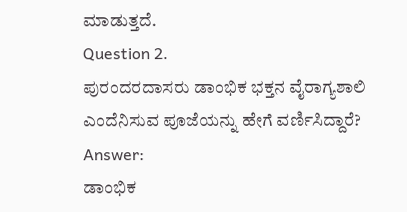ಮಾಡುತ್ತದೆ.
Question 2.
ಪುರಂದರದಾಸರು ಡಾಂಭಿಕ ಭಕ್ತನ ವೈರಾಗ್ಯಶಾಲಿ ಎಂದೆನಿಸುವ ಪೂಜೆಯನ್ನು ಹೇಗೆ ವರ್ಣಿಸಿದ್ದಾರೆ?
Answer:
ಡಾಂಭಿಕ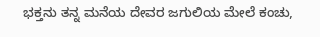ಭಕ್ತನು ತನ್ನ ಮನೆಯ ದೇವರ ಜಗುಲಿಯ ಮೇಲೆ ಕಂಚು,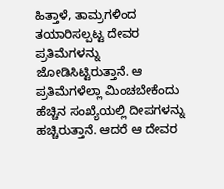ಹಿತ್ತಾಳೆ, ತಾಮ್ರಗಳಿಂದ ತಯಾರಿಸಲ್ಪಟ್ಟ ದೇವರ ಪ್ರತಿಮೆಗಳನ್ನು ಜೋಡಿಸಿಟ್ಟಿರುತ್ತಾನೆ. ಆ ಪ್ರತಿಮೆಗಳೆಲ್ಲಾ ಮಿಂಚಬೇಕೆಂದು ಹೆಚ್ಚಿನ ಸಂಖ್ಯೆಯಲ್ಲಿ ದೀಪಗಳನ್ನು ಹಚ್ಚಿರುತ್ತಾನೆ. ಆದರೆ ಆ ದೇವರ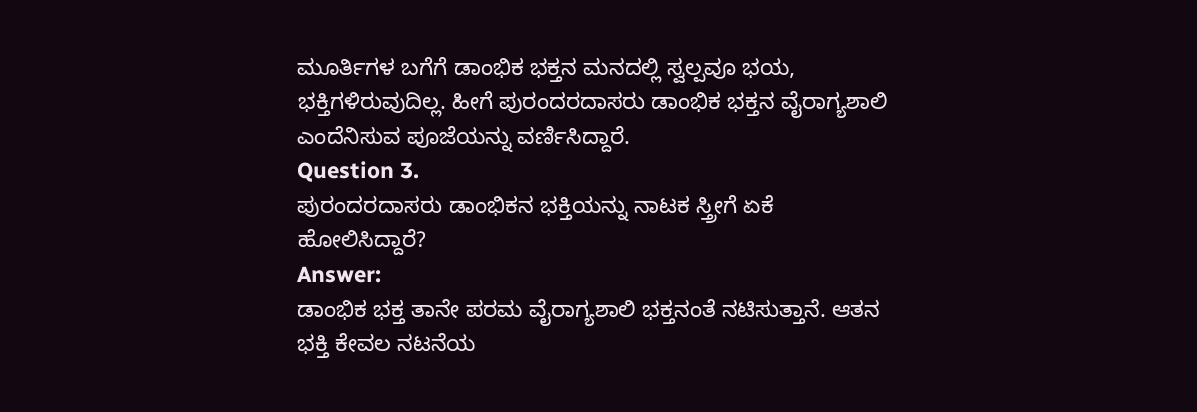ಮೂರ್ತಿಗಳ ಬಗೆಗೆ ಡಾಂಭಿಕ ಭಕ್ತನ ಮನದಲ್ಲಿ ಸ್ವಲ್ಪವೂ ಭಯ, ಭಕ್ತಿಗಳಿರುವುದಿಲ್ಲ. ಹೀಗೆ ಪುರಂದರದಾಸರು ಡಾಂಭಿಕ ಭಕ್ತನ ವೈರಾಗ್ಯಶಾಲಿ ಎಂದೆನಿಸುವ ಪೂಜೆಯನ್ನು ವರ್ಣಿಸಿದ್ದಾರೆ.
Question 3.
ಪುರಂದರದಾಸರು ಡಾಂಭಿಕನ ಭಕ್ತಿಯನ್ನು ನಾಟಕ ಸ್ತ್ರೀಗೆ ಏಕೆ ಹೋಲಿಸಿದ್ದಾರೆ?
Answer:
ಡಾಂಭಿಕ ಭಕ್ತ ತಾನೇ ಪರಮ ವೈರಾಗ್ಯಶಾಲಿ ಭಕ್ತನಂತೆ ನಟಿಸುತ್ತಾನೆ. ಆತನ ಭಕ್ತಿ ಕೇವಲ ನಟನೆಯ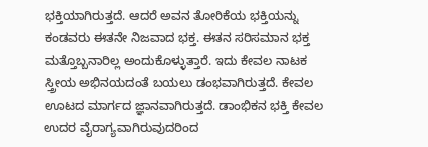ಭಕ್ತಿಯಾಗಿರುತ್ತದೆ. ಆದರೆ ಅವನ ತೋರಿಕೆಯ ಭಕ್ತಿಯನ್ನು ಕಂಡವರು ಈತನೇ ನಿಜವಾದ ಭಕ್ತ. ಈತನ ಸರಿಸಮಾನ ಭಕ್ತ ಮತ್ತೊಬ್ಬನಾರಿಲ್ಲ ಅಂದುಕೊಳ್ಳುತ್ತಾರೆ. ಇದು ಕೇವಲ ನಾಟಕ ಸ್ತ್ರೀಯ ಅಭಿನಯದಂತೆ ಬಯಲು ಡಂಭವಾಗಿರುತ್ತದೆ. ಕೇವಲ ಊಟದ ಮಾರ್ಗದ ಜ್ಞಾನವಾಗಿರುತ್ತದೆ. ಡಾಂಭಿಕನ ಭಕ್ತಿ ಕೇವಲ ಉದರ ವೈರಾಗ್ಯವಾಗಿರುವುದರಿಂದ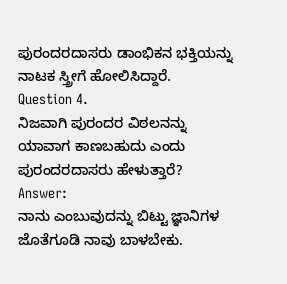ಪುರಂದರದಾಸರು ಡಾಂಭಿಕನ ಭಕ್ತಿಯನ್ನು ನಾಟಕ ಸ್ತ್ರೀಗೆ ಹೋಲಿಸಿದ್ದಾರೆ.
Question 4.
ನಿಜವಾಗಿ ಪುರಂದರ ವಿಠಲನನ್ನು ಯಾವಾಗ ಕಾಣಬಹುದು ಎಂದು ಪುರಂದರದಾಸರು ಹೇಳುತ್ತಾರೆ?
Answer:
ನಾನು ಎಂಬುವುದನ್ನು ಬಿಟ್ಟು ಜ್ಞಾನಿಗಳ ಜೊತೆಗೂಡಿ ನಾವು ಬಾಳಬೇಕು.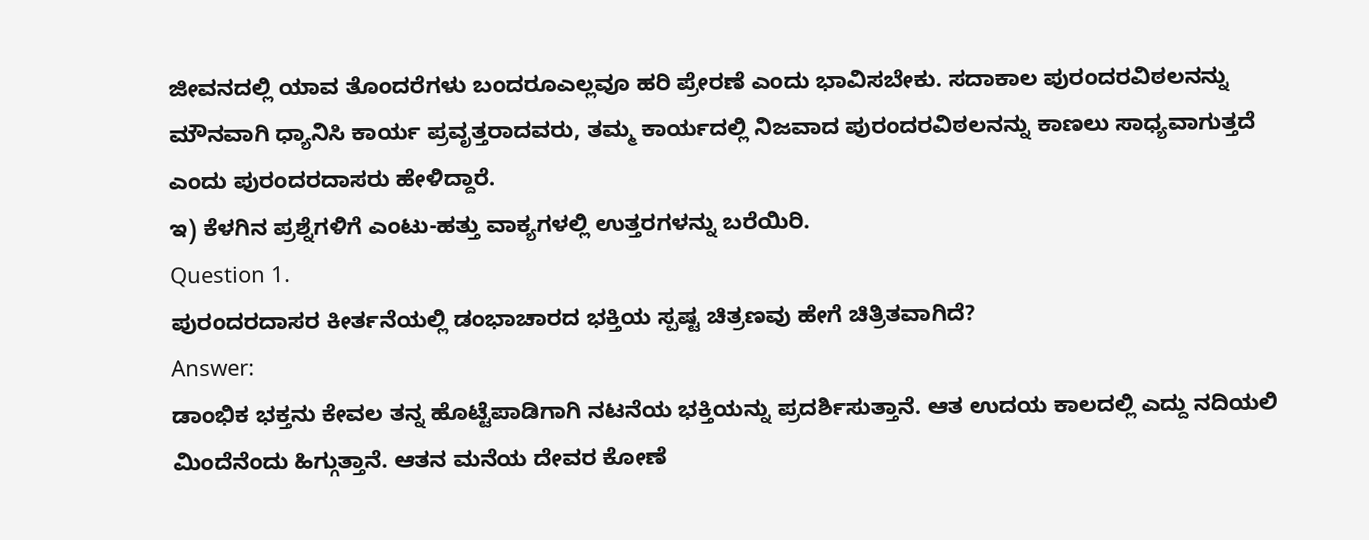ಜೀವನದಲ್ಲಿ ಯಾವ ತೊಂದರೆಗಳು ಬಂದರೂಎಲ್ಲವೂ ಹರಿ ಪ್ರೇರಣೆ ಎಂದು ಭಾವಿಸಬೇಕು. ಸದಾಕಾಲ ಪುರಂದರವಿಠಲನನ್ನು ಮೌನವಾಗಿ ಧ್ಯಾನಿಸಿ ಕಾರ್ಯ ಪ್ರವೃತ್ತರಾದವರು, ತಮ್ಮ ಕಾರ್ಯದಲ್ಲಿ ನಿಜವಾದ ಪುರಂದರವಿಠಲನನ್ನು ಕಾಣಲು ಸಾಧ್ಯವಾಗುತ್ತದೆ ಎಂದು ಪುರಂದರದಾಸರು ಹೇಳಿದ್ದಾರೆ.
ಇ) ಕೆಳಗಿನ ಪ್ರಶ್ನೆಗಳಿಗೆ ಎಂಟು-ಹತ್ತು ವಾಕ್ಯಗಳಲ್ಲಿ ಉತ್ತರಗಳನ್ನು ಬರೆಯಿರಿ.
Question 1.
ಪುರಂದರದಾಸರ ಕೀರ್ತನೆಯಲ್ಲಿ ಡಂಭಾಚಾರದ ಭಕ್ತಿಯ ಸ್ಪಷ್ಟ ಚಿತ್ರಣವು ಹೇಗೆ ಚಿತ್ರಿತವಾಗಿದೆ?
Answer:
ಡಾಂಭಿಕ ಭಕ್ತನು ಕೇವಲ ತನ್ನ ಹೊಟ್ಟೆಪಾಡಿಗಾಗಿ ನಟನೆಯ ಭಕ್ತಿಯನ್ನು ಪ್ರದರ್ಶಿಸುತ್ತಾನೆ. ಆತ ಉದಯ ಕಾಲದಲ್ಲಿ ಎದ್ದು ನದಿಯಲಿ ಮಿಂದೆನೆಂದು ಹಿಗ್ಗುತ್ತಾನೆ. ಆತನ ಮನೆಯ ದೇವರ ಕೋಣೆ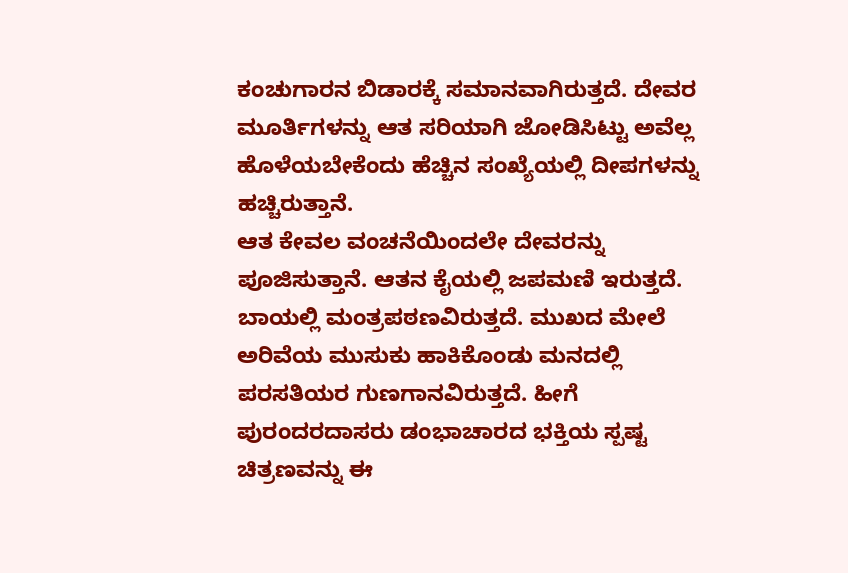ಕಂಚುಗಾರನ ಬಿಡಾರಕ್ಕೆ ಸಮಾನವಾಗಿರುತ್ತದೆ. ದೇವರ ಮೂರ್ತಿಗಳನ್ನು ಆತ ಸರಿಯಾಗಿ ಜೋಡಿಸಿಟ್ಟು ಅವೆಲ್ಲ ಹೊಳೆಯಬೇಕೆಂದು ಹೆಚ್ಚಿನ ಸಂಖ್ಯೆಯಲ್ಲಿ ದೀಪಗಳನ್ನು ಹಚ್ಚಿರುತ್ತಾನೆ.
ಆತ ಕೇವಲ ವಂಚನೆಯಿಂದಲೇ ದೇವರನ್ನು ಪೂಜಿಸುತ್ತಾನೆ. ಆತನ ಕೈಯಲ್ಲಿ ಜಪಮಣಿ ಇರುತ್ತದೆ. ಬಾಯಲ್ಲಿ ಮಂತ್ರಪಠಣವಿರುತ್ತದೆ. ಮುಖದ ಮೇಲೆ ಅರಿವೆಯ ಮುಸುಕು ಹಾಕಿಕೊಂಡು ಮನದಲ್ಲಿ ಪರಸತಿಯರ ಗುಣಗಾನವಿರುತ್ತದೆ. ಹೀಗೆ ಪುರಂದರದಾಸರು ಡಂಭಾಚಾರದ ಭಕ್ತಿಯ ಸ್ಪಷ್ಟ ಚಿತ್ರಣವನ್ನು ಈ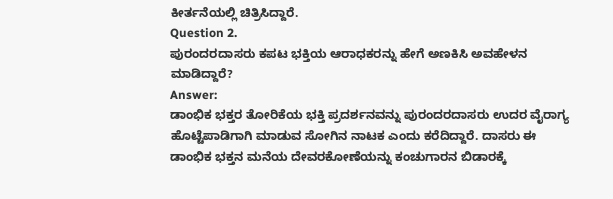ಕೀರ್ತನೆಯಲ್ಲಿ ಚಿತ್ರಿಸಿದ್ದಾರೆ.
Question 2.
ಪುರಂದರದಾಸರು ಕಪಟ ಭಕ್ತಿಯ ಆರಾಧಕರನ್ನು ಹೇಗೆ ಅಣಕಿಸಿ ಅವಹೇಳನ ಮಾಡಿದ್ದಾರೆ?
Answer:
ಡಾಂಭಿಕ ಭಕ್ತರ ತೋರಿಕೆಯ ಭಕ್ತಿ ಪ್ರದರ್ಶನವನ್ನು ಪುರಂದರದಾಸರು ಉದರ ವೈರಾಗ್ಯ ಹೊಟ್ಟೆಪಾಡಿಗಾಗಿ ಮಾಡುವ ಸೋಗಿನ ನಾಟಕ ಎಂದು ಕರೆದಿದ್ದಾರೆ. ದಾಸರು ಈ ಡಾಂಭಿಕ ಭಕ್ತನ ಮನೆಯ ದೇವರಕೋಣೆಯನ್ನು ಕಂಚುಗಾರನ ಬಿಡಾರಕ್ಕೆ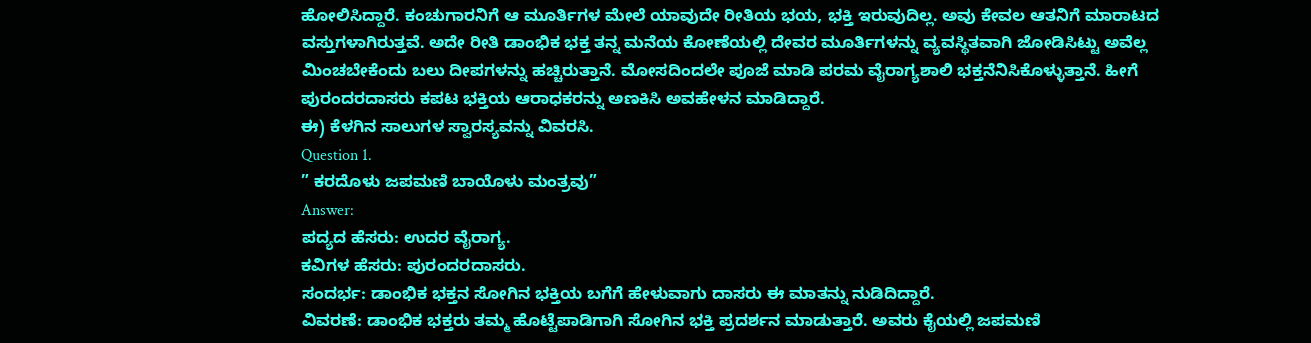ಹೋಲಿಸಿದ್ದಾರೆ. ಕಂಚುಗಾರನಿಗೆ ಆ ಮೂರ್ತಿಗಳ ಮೇಲೆ ಯಾವುದೇ ರೀತಿಯ ಭಯ, ಭಕ್ತಿ ಇರುವುದಿಲ್ಲ. ಅವು ಕೇವಲ ಆತನಿಗೆ ಮಾರಾಟದ ವಸ್ತುಗಳಾಗಿರುತ್ತವೆ. ಅದೇ ರೀತಿ ಡಾಂಭಿಕ ಭಕ್ತ ತನ್ನ ಮನೆಯ ಕೋಣೆಯಲ್ಲಿ ದೇವರ ಮೂರ್ತಿಗಳನ್ನು ವ್ಯವಸ್ಥಿತವಾಗಿ ಜೋಡಿಸಿಟ್ಟು ಅವೆಲ್ಲ ಮಿಂಚಬೇಕೆಂದು ಬಲು ದೀಪಗಳನ್ನು ಹಚ್ಚಿರುತ್ತಾನೆ. ಮೋಸದಿಂದಲೇ ಪೂಜೆ ಮಾಡಿ ಪರಮ ವೈರಾಗ್ಯಶಾಲಿ ಭಕ್ತನೆನಿಸಿಕೊಳ್ಳುತ್ತಾನೆ. ಹೀಗೆ ಪುರಂದರದಾಸರು ಕಪಟ ಭಕ್ತಿಯ ಆರಾಧಕರನ್ನು ಅಣಕಿಸಿ ಅವಹೇಳನ ಮಾಡಿದ್ದಾರೆ.
ಈ) ಕೆಳಗಿನ ಸಾಲುಗಳ ಸ್ವಾರಸ್ಯವನ್ನು ವಿವರಸಿ.
Question 1.
” ಕರದೊಳು ಜಪಮಣಿ ಬಾಯೊಳು ಮಂತ್ರವು”
Answer:
ಪದ್ಯದ ಹೆಸರು: ಉದರ ವೈರಾಗ್ಯ.
ಕವಿಗಳ ಹೆಸರು: ಪುರಂದರದಾಸರು.
ಸಂದರ್ಭ: ಡಾಂಭಿಕ ಭಕ್ತನ ಸೋಗಿನ ಭಕ್ತಿಯ ಬಗೆಗೆ ಹೇಳುವಾಗು ದಾಸರು ಈ ಮಾತನ್ನು ನುಡಿದಿದ್ದಾರೆ.
ವಿವರಣೆ: ಡಾಂಭಿಕ ಭಕ್ತರು ತಮ್ಮ ಹೊಟ್ಟೆಪಾಡಿಗಾಗಿ ಸೋಗಿನ ಭಕ್ತಿ ಪ್ರದರ್ಶನ ಮಾಡುತ್ತಾರೆ. ಅವರು ಕೈಯಲ್ಲಿ ಜಪಮಣಿ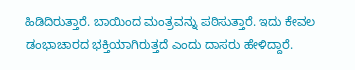ಹಿಡಿದಿರುತ್ತಾರೆ. ಬಾಯಿಂದ ಮಂತ್ರವನ್ನು ಪಠಿಸುತ್ತಾರೆ. ಇದು ಕೇವಲ ಡಂಭಾಚಾರದ ಭಕ್ತಿಯಾಗಿರುತ್ತದೆ ಎಂದು ದಾಸರು ಹೇಳಿದ್ದಾರೆ.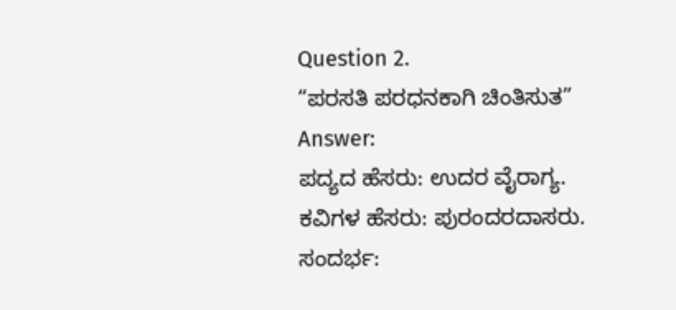Question 2.
“ಪರಸತಿ ಪರಧನಕಾಗಿ ಚಿಂತಿಸುತ”
Answer:
ಪದ್ಯದ ಹೆಸರು: ಉದರ ವೈರಾಗ್ಯ.
ಕವಿಗಳ ಹೆಸರು: ಪುರಂದರದಾಸರು.
ಸಂದರ್ಭ: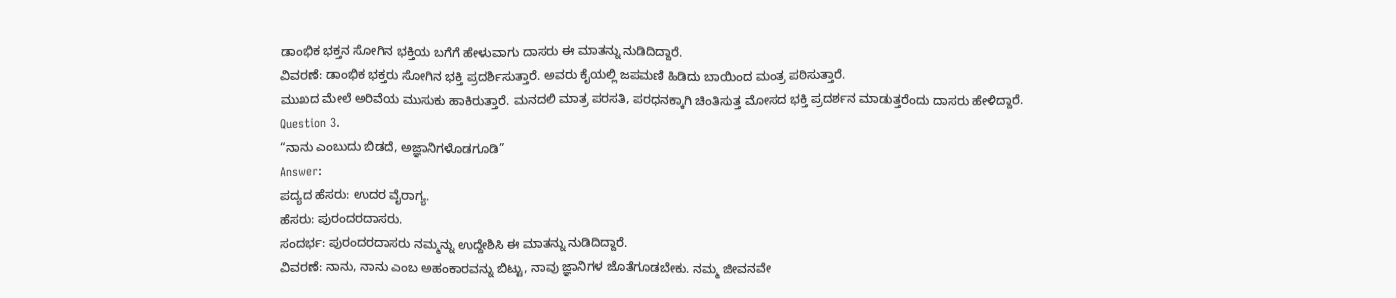ಡಾಂಭಿಕ ಭಕ್ತನ ಸೋಗಿನ ಭಕ್ತಿಯ ಬಗೆಗೆ ಹೇಳುವಾಗು ದಾಸರು ಈ ಮಾತನ್ನು ನುಡಿದಿದ್ದಾರೆ.
ವಿವರಣೆ: ಡಾಂಭಿಕ ಭಕ್ತರು ಸೋಗಿನ ಭಕ್ತಿ ಪ್ರದರ್ಶಿಸುತ್ತಾರೆ. ಅವರು ಕೈಯಲ್ಲಿ ಜಪಮಣಿ ಹಿಡಿದು ಬಾಯಿಂದ ಮಂತ್ರ ಪಠಿಸುತ್ತಾರೆ.
ಮುಖದ ಮೇಲೆ ಅರಿವೆಯ ಮುಸುಕು ಹಾಕಿರುತ್ತಾರೆ. ಮನದಲಿ ಮಾತ್ರ ಪರಸತಿ, ಪರಧನಕ್ಕಾಗಿ ಚಿಂತಿಸುತ್ತ ಮೋಸದ ಭಕ್ತಿ ಪ್ರದರ್ಶನ ಮಾಡುತ್ತರೆಂದು ದಾಸರು ಹೇಳಿದ್ದಾರೆ.
Question 3.
“ನಾನು ಎಂಬುದು ಬಿಡದೆ, ಅಜ್ಞಾನಿಗಳೊಡಗೂಡಿ”
Answer:
ಪದ್ಯದ ಹೆಸರು: ಉದರ ವೈರಾಗ್ಯ.
ಹೆಸರು: ಪುರಂದರದಾಸರು.
ಸಂದರ್ಭ: ಪುರಂದರದಾಸರು ನಮ್ಮನ್ನು ಉದ್ದೇಶಿಸಿ ಈ ಮಾತನ್ನು ನುಡಿದಿದ್ದಾರೆ.
ವಿವರಣೆ: ನಾನು, ನಾನು ಎಂಬ ಅಹಂಕಾರವನ್ನು ಬಿಟ್ಟು, ನಾವು ಜ್ಞಾನಿಗಳ ಜೊತೆಗೂಡಬೇಕು. ನಮ್ಮ ಜೀವನವೇ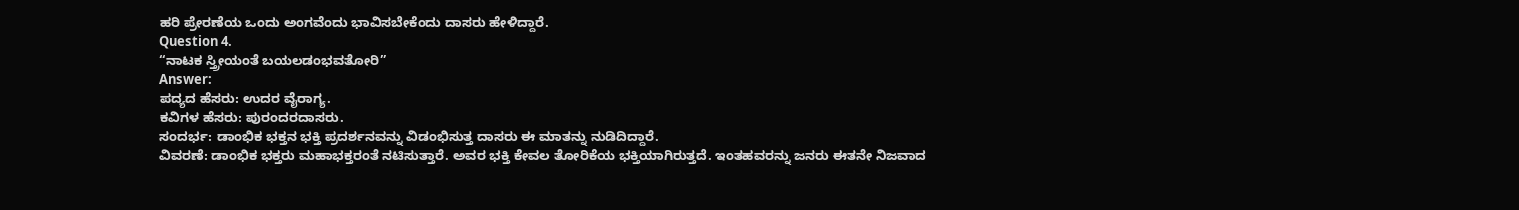ಹರಿ ಪ್ರೇರಣೆಯ ಒಂದು ಅಂಗವೆಂದು ಭಾವಿಸಬೇಕೆಂದು ದಾಸರು ಹೇಳಿದ್ದಾರೆ.
Question 4.
“ನಾಟಕ ಸ್ತ್ರೀಯಂತೆ ಬಯಲಡಂಭವತೋರಿ”
Answer:
ಪದ್ಯದ ಹೆಸರು: ಉದರ ವೈರಾಗ್ಯ.
ಕವಿಗಳ ಹೆಸರು: ಪುರಂದರದಾಸರು.
ಸಂದರ್ಭ: ಡಾಂಭಿಕ ಭಕ್ತನ ಭಕ್ತಿ ಪ್ರದರ್ಶನವನ್ನು ವಿಡಂಭಿಸುತ್ತ ದಾಸರು ಈ ಮಾತನ್ನು ನುಡಿದಿದ್ದಾರೆ.
ವಿವರಣೆ: ಡಾಂಭಿಕ ಭಕ್ತರು ಮಹಾಭಕ್ತರಂತೆ ನಟಿಸುತ್ತಾರೆ. ಅವರ ಭಕ್ತಿ ಕೇವಲ ತೋರಿಕೆಯ ಭಕ್ತಿಯಾಗಿರುತ್ತದೆ. ಇಂತಹವರನ್ನು ಜನರು ಈತನೇ ನಿಜವಾದ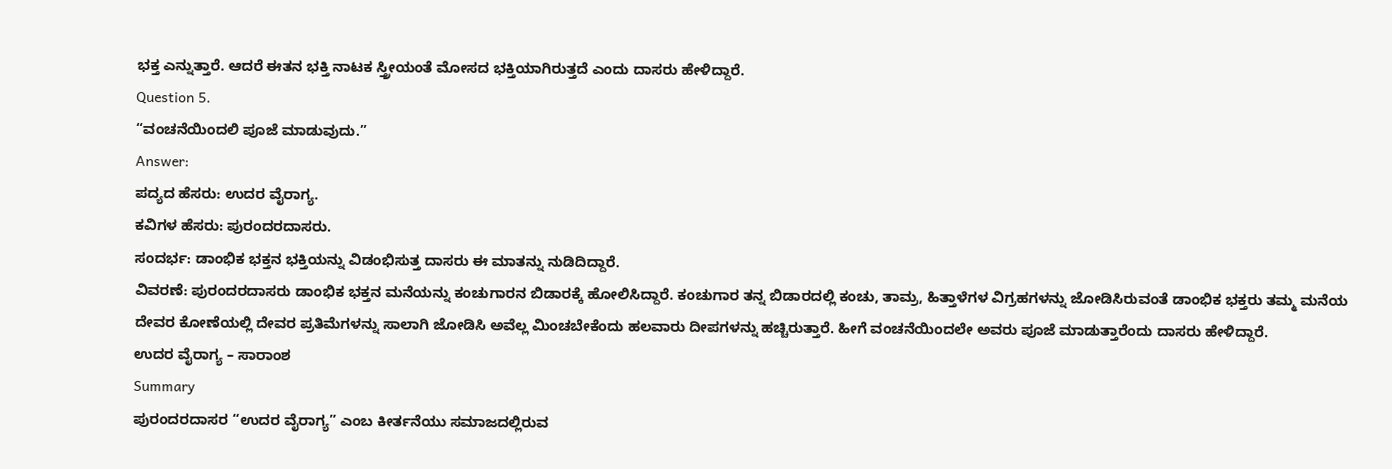ಭಕ್ತ ಎನ್ನುತ್ತಾರೆ. ಆದರೆ ಈತನ ಭಕ್ತಿ ನಾಟಕ ಸ್ತ್ರೀಯಂತೆ ಮೋಸದ ಭಕ್ತಿಯಾಗಿರುತ್ತದೆ ಎಂದು ದಾಸರು ಹೇಳಿದ್ದಾರೆ.
Question 5.
“ವಂಚನೆಯಿಂದಲಿ ಪೂಜೆ ಮಾಡುವುದು.”
Answer:
ಪದ್ಯದ ಹೆಸರು: ಉದರ ವೈರಾಗ್ಯ.
ಕವಿಗಳ ಹೆಸರು: ಪುರಂದರದಾಸರು.
ಸಂದರ್ಭ: ಡಾಂಭಿಕ ಭಕ್ತನ ಭಕ್ತಿಯನ್ನು ವಿಡಂಭಿಸುತ್ತ ದಾಸರು ಈ ಮಾತನ್ನು ನುಡಿದಿದ್ದಾರೆ.
ವಿವರಣೆ: ಪುರಂದರದಾಸರು ಡಾಂಭಿಕ ಭಕ್ತನ ಮನೆಯನ್ನು ಕಂಚುಗಾರನ ಬಿಡಾರಕ್ಕೆ ಹೋಲಿಸಿದ್ದಾರೆ. ಕಂಚುಗಾರ ತನ್ನ ಬಿಡಾರದಲ್ಲಿ ಕಂಚು, ತಾಮ್ರ, ಹಿತ್ತಾಳೆಗಳ ವಿಗ್ರಹಗಳನ್ನು ಜೋಡಿಸಿರುವಂತೆ ಡಾಂಭಿಕ ಭಕ್ತರು ತಮ್ಮ ಮನೆಯ ದೇವರ ಕೋಣೆಯಲ್ಲಿ ದೇವರ ಪ್ರತಿಮೆಗಳನ್ನು ಸಾಲಾಗಿ ಜೋಡಿಸಿ ಅವೆಲ್ಲ ಮಿಂಚಬೇಕೆಂದು ಹಲವಾರು ದೀಪಗಳನ್ನು ಹಚ್ಚಿರುತ್ತಾರೆ. ಹೀಗೆ ವಂಚನೆಯಿಂದಲೇ ಅವರು ಪೂಜೆ ಮಾಡುತ್ತಾರೆಂದು ದಾಸರು ಹೇಳಿದ್ದಾರೆ.
ಉದರ ವೈರಾಗ್ಯ – ಸಾರಾಂಶ
Summary
ಪುರಂದರದಾಸರ “ಉದರ ವೈರಾಗ್ಯ” ಎಂಬ ಕೀರ್ತನೆಯು ಸಮಾಜದಲ್ಲಿರುವ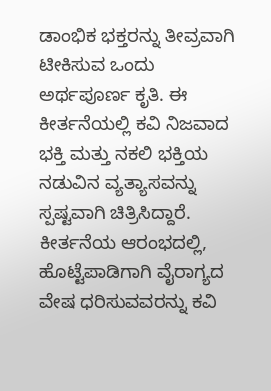ಡಾಂಭಿಕ ಭಕ್ತರನ್ನು ತೀವ್ರವಾಗಿ ಟೀಕಿಸುವ ಒಂದು ಅರ್ಥಪೂರ್ಣ ಕೃತಿ. ಈ ಕೀರ್ತನೆಯಲ್ಲಿ ಕವಿ ನಿಜವಾದ ಭಕ್ತಿ ಮತ್ತು ನಕಲಿ ಭಕ್ತಿಯ ನಡುವಿನ ವ್ಯತ್ಯಾಸವನ್ನು ಸ್ಪಷ್ಟವಾಗಿ ಚಿತ್ರಿಸಿದ್ದಾರೆ.
ಕೀರ್ತನೆಯ ಆರಂಭದಲ್ಲಿ, ಹೊಟ್ಟೆಪಾಡಿಗಾಗಿ ವೈರಾಗ್ಯದ ವೇಷ ಧರಿಸುವವರನ್ನು ಕವಿ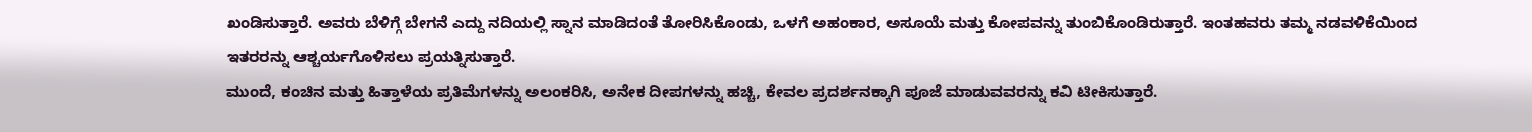ಖಂಡಿಸುತ್ತಾರೆ. ಅವರು ಬೆಳಿಗ್ಗೆ ಬೇಗನೆ ಎದ್ದು ನದಿಯಲ್ಲಿ ಸ್ನಾನ ಮಾಡಿದಂತೆ ತೋರಿಸಿಕೊಂಡು, ಒಳಗೆ ಅಹಂಕಾರ, ಅಸೂಯೆ ಮತ್ತು ಕೋಪವನ್ನು ತುಂಬಿಕೊಂಡಿರುತ್ತಾರೆ. ಇಂತಹವರು ತಮ್ಮ ನಡವಳಿಕೆಯಿಂದ ಇತರರನ್ನು ಆಶ್ಚರ್ಯಗೊಳಿಸಲು ಪ್ರಯತ್ನಿಸುತ್ತಾರೆ.
ಮುಂದೆ, ಕಂಚಿನ ಮತ್ತು ಹಿತ್ತಾಳೆಯ ಪ್ರತಿಮೆಗಳನ್ನು ಅಲಂಕರಿಸಿ, ಅನೇಕ ದೀಪಗಳನ್ನು ಹಚ್ಚಿ, ಕೇವಲ ಪ್ರದರ್ಶನಕ್ಕಾಗಿ ಪೂಜೆ ಮಾಡುವವರನ್ನು ಕವಿ ಟೀಕಿಸುತ್ತಾರೆ.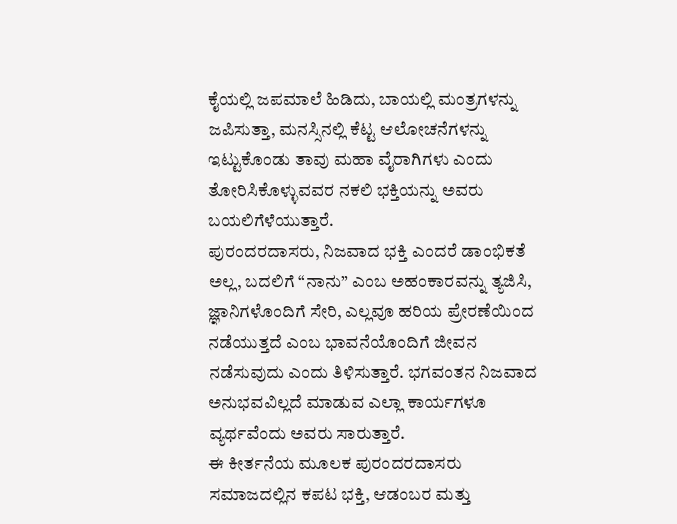ಕೈಯಲ್ಲಿ ಜಪಮಾಲೆ ಹಿಡಿದು, ಬಾಯಲ್ಲಿ ಮಂತ್ರಗಳನ್ನು ಜಪಿಸುತ್ತಾ, ಮನಸ್ಸಿನಲ್ಲಿ ಕೆಟ್ಟ ಆಲೋಚನೆಗಳನ್ನು ಇಟ್ಟುಕೊಂಡು ತಾವು ಮಹಾ ವೈರಾಗಿಗಳು ಎಂದು ತೋರಿಸಿಕೊಳ್ಳುವವರ ನಕಲಿ ಭಕ್ತಿಯನ್ನು ಅವರು ಬಯಲಿಗೆಳೆಯುತ್ತಾರೆ.
ಪುರಂದರದಾಸರು, ನಿಜವಾದ ಭಕ್ತಿ ಎಂದರೆ ಡಾಂಭಿಕತೆ ಅಲ್ಲ, ಬದಲಿಗೆ “ನಾನು” ಎಂಬ ಅಹಂಕಾರವನ್ನು ತ್ಯಜಿಸಿ, ಜ್ಞಾನಿಗಳೊಂದಿಗೆ ಸೇರಿ, ಎಲ್ಲವೂ ಹರಿಯ ಪ್ರೇರಣೆಯಿಂದ ನಡೆಯುತ್ತದೆ ಎಂಬ ಭಾವನೆಯೊಂದಿಗೆ ಜೀವನ ನಡೆಸುವುದು ಎಂದು ತಿಳಿಸುತ್ತಾರೆ. ಭಗವಂತನ ನಿಜವಾದ ಅನುಭವವಿಲ್ಲದೆ ಮಾಡುವ ಎಲ್ಲಾ ಕಾರ್ಯಗಳೂ ವ್ಯರ್ಥವೆಂದು ಅವರು ಸಾರುತ್ತಾರೆ.
ಈ ಕೀರ್ತನೆಯ ಮೂಲಕ ಪುರಂದರದಾಸರು ಸಮಾಜದಲ್ಲಿನ ಕಪಟ ಭಕ್ತಿ, ಆಡಂಬರ ಮತ್ತು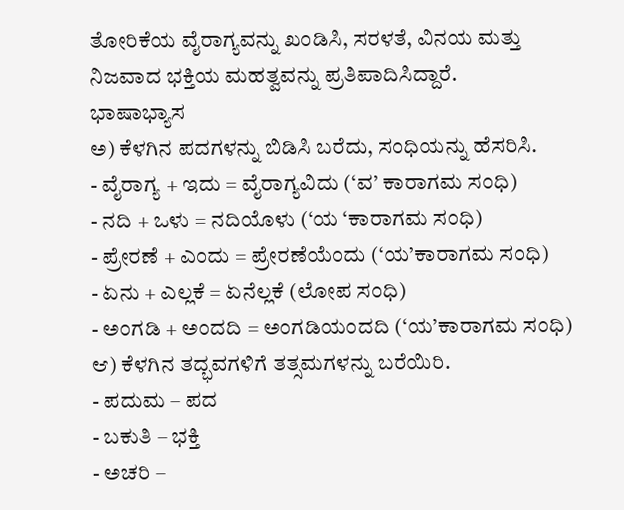ತೋರಿಕೆಯ ವೈರಾಗ್ಯವನ್ನು ಖಂಡಿಸಿ, ಸರಳತೆ, ವಿನಯ ಮತ್ತು ನಿಜವಾದ ಭಕ್ತಿಯ ಮಹತ್ವವನ್ನು ಪ್ರತಿಪಾದಿಸಿದ್ದಾರೆ.
ಭಾಷಾಭ್ಯಾಸ
ಅ) ಕೆಳಗಿನ ಪದಗಳನ್ನು ಬಿಡಿಸಿ ಬರೆದು, ಸಂಧಿಯನ್ನು ಹೆಸರಿಸಿ.
- ವೈರಾಗ್ಯ + ಇದು = ವೈರಾಗ್ಯವಿದು (‘ವ’ ಕಾರಾಗಮ ಸಂಧಿ)
- ನದಿ + ಒಳು = ನದಿಯೊಳು (‘ಯ ‘ಕಾರಾಗಮ ಸಂಧಿ)
- ಪ್ರೇರಣೆ + ಎಂದು = ಪ್ರೇರಣೆಯೆಂದು (‘ಯ’ಕಾರಾಗಮ ಸಂಧಿ)
- ಏನು + ಎಲ್ಲಕೆ = ಏನೆಲ್ಲಕೆ (ಲೋಪ ಸಂಧಿ)
- ಅಂಗಡಿ + ಅಂದದಿ = ಅಂಗಡಿಯಂದದಿ (‘ಯ’ಕಾರಾಗಮ ಸಂಧಿ)
ಆ) ಕೆಳಗಿನ ತದ್ಭವಗಳಿಗೆ ತತ್ಸಮಗಳನ್ನು ಬರೆಯಿರಿ.
- ಪದುಮ – ಪದ
- ಬಕುತಿ – ಭಕ್ತಿ
- ಅಚರಿ –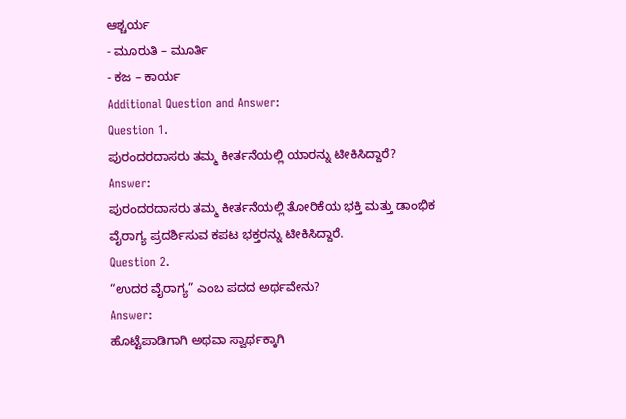ಆಶ್ಚರ್ಯ
- ಮೂರುತಿ – ಮೂರ್ತಿ
- ಕಜ – ಕಾರ್ಯ
Additional Question and Answer:
Question 1.
ಪುರಂದರದಾಸರು ತಮ್ಮ ಕೀರ್ತನೆಯಲ್ಲಿ ಯಾರನ್ನು ಟೀಕಿಸಿದ್ದಾರೆ?
Answer:
ಪುರಂದರದಾಸರು ತಮ್ಮ ಕೀರ್ತನೆಯಲ್ಲಿ ತೋರಿಕೆಯ ಭಕ್ತಿ ಮತ್ತು ಡಾಂಭಿಕ ವೈರಾಗ್ಯ ಪ್ರದರ್ಶಿಸುವ ಕಪಟ ಭಕ್ತರನ್ನು ಟೀಕಿಸಿದ್ದಾರೆ.
Question 2.
“ಉದರ ವೈರಾಗ್ಯ” ಎಂಬ ಪದದ ಅರ್ಥವೇನು?
Answer:
ಹೊಟ್ಟೆಪಾಡಿಗಾಗಿ ಅಥವಾ ಸ್ವಾರ್ಥಕ್ಕಾಗಿ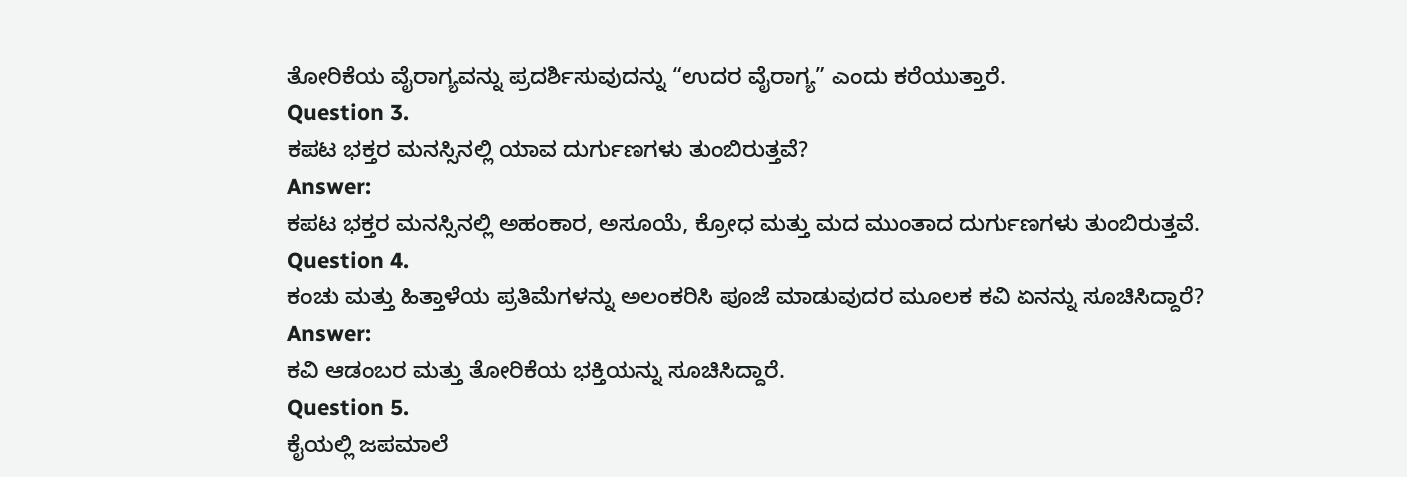ತೋರಿಕೆಯ ವೈರಾಗ್ಯವನ್ನು ಪ್ರದರ್ಶಿಸುವುದನ್ನು “ಉದರ ವೈರಾಗ್ಯ” ಎಂದು ಕರೆಯುತ್ತಾರೆ.
Question 3.
ಕಪಟ ಭಕ್ತರ ಮನಸ್ಸಿನಲ್ಲಿ ಯಾವ ದುರ್ಗುಣಗಳು ತುಂಬಿರುತ್ತವೆ?
Answer:
ಕಪಟ ಭಕ್ತರ ಮನಸ್ಸಿನಲ್ಲಿ ಅಹಂಕಾರ, ಅಸೂಯೆ, ಕ್ರೋಧ ಮತ್ತು ಮದ ಮುಂತಾದ ದುರ್ಗುಣಗಳು ತುಂಬಿರುತ್ತವೆ.
Question 4.
ಕಂಚು ಮತ್ತು ಹಿತ್ತಾಳೆಯ ಪ್ರತಿಮೆಗಳನ್ನು ಅಲಂಕರಿಸಿ ಪೂಜೆ ಮಾಡುವುದರ ಮೂಲಕ ಕವಿ ಏನನ್ನು ಸೂಚಿಸಿದ್ದಾರೆ?
Answer:
ಕವಿ ಆಡಂಬರ ಮತ್ತು ತೋರಿಕೆಯ ಭಕ್ತಿಯನ್ನು ಸೂಚಿಸಿದ್ದಾರೆ.
Question 5.
ಕೈಯಲ್ಲಿ ಜಪಮಾಲೆ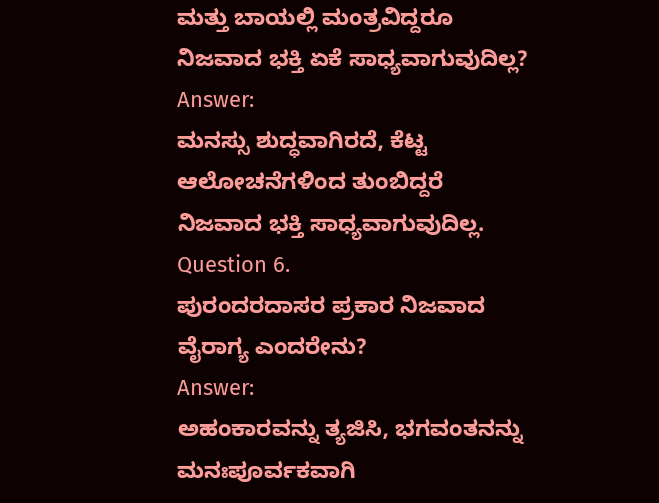ಮತ್ತು ಬಾಯಲ್ಲಿ ಮಂತ್ರವಿದ್ದರೂ ನಿಜವಾದ ಭಕ್ತಿ ಏಕೆ ಸಾಧ್ಯವಾಗುವುದಿಲ್ಲ?
Answer:
ಮನಸ್ಸು ಶುದ್ಧವಾಗಿರದೆ, ಕೆಟ್ಟ ಆಲೋಚನೆಗಳಿಂದ ತುಂಬಿದ್ದರೆ ನಿಜವಾದ ಭಕ್ತಿ ಸಾಧ್ಯವಾಗುವುದಿಲ್ಲ.
Question 6.
ಪುರಂದರದಾಸರ ಪ್ರಕಾರ ನಿಜವಾದ ವೈರಾಗ್ಯ ಎಂದರೇನು?
Answer:
ಅಹಂಕಾರವನ್ನು ತ್ಯಜಿಸಿ, ಭಗವಂತನನ್ನು ಮನಃಪೂರ್ವಕವಾಗಿ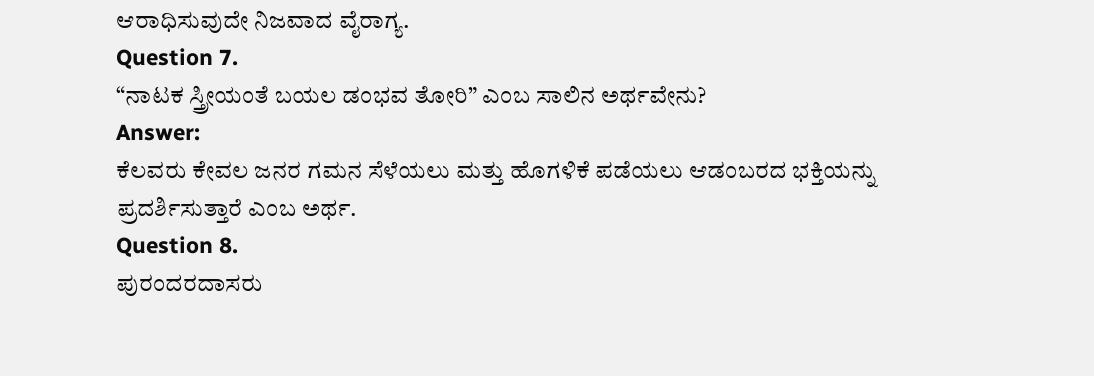ಆರಾಧಿಸುವುದೇ ನಿಜವಾದ ವೈರಾಗ್ಯ.
Question 7.
“ನಾಟಕ ಸ್ತ್ರೀಯಂತೆ ಬಯಲ ಡಂಭವ ತೋರಿ” ಎಂಬ ಸಾಲಿನ ಅರ್ಥವೇನು?
Answer:
ಕೆಲವರು ಕೇವಲ ಜನರ ಗಮನ ಸೆಳೆಯಲು ಮತ್ತು ಹೊಗಳಿಕೆ ಪಡೆಯಲು ಆಡಂಬರದ ಭಕ್ತಿಯನ್ನು ಪ್ರದರ್ಶಿಸುತ್ತಾರೆ ಎಂಬ ಅರ್ಥ.
Question 8.
ಪುರಂದರದಾಸರು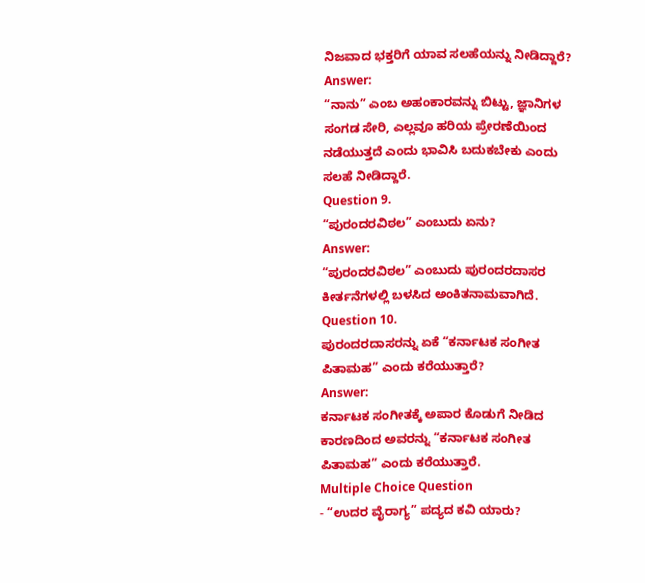ನಿಜವಾದ ಭಕ್ತರಿಗೆ ಯಾವ ಸಲಹೆಯನ್ನು ನೀಡಿದ್ದಾರೆ?
Answer:
“ನಾನು” ಎಂಬ ಅಹಂಕಾರವನ್ನು ಬಿಟ್ಟು, ಜ್ಞಾನಿಗಳ ಸಂಗಡ ಸೇರಿ, ಎಲ್ಲವೂ ಹರಿಯ ಪ್ರೇರಣೆಯಿಂದ ನಡೆಯುತ್ತದೆ ಎಂದು ಭಾವಿಸಿ ಬದುಕಬೇಕು ಎಂದು ಸಲಹೆ ನೀಡಿದ್ದಾರೆ.
Question 9.
“ಪುರಂದರವಿಠಲ” ಎಂಬುದು ಏನು?
Answer:
“ಪುರಂದರವಿಠಲ” ಎಂಬುದು ಪುರಂದರದಾಸರ ಕೀರ್ತನೆಗಳಲ್ಲಿ ಬಳಸಿದ ಅಂಕಿತನಾಮವಾಗಿದೆ.
Question 10.
ಪುರಂದರದಾಸರನ್ನು ಏಕೆ “ಕರ್ನಾಟಕ ಸಂಗೀತ ಪಿತಾಮಹ” ಎಂದು ಕರೆಯುತ್ತಾರೆ?
Answer:
ಕರ್ನಾಟಕ ಸಂಗೀತಕ್ಕೆ ಅಪಾರ ಕೊಡುಗೆ ನೀಡಿದ ಕಾರಣದಿಂದ ಅವರನ್ನು “ಕರ್ನಾಟಕ ಸಂಗೀತ ಪಿತಾಮಹ” ಎಂದು ಕರೆಯುತ್ತಾರೆ.
Multiple Choice Question
- “ಉದರ ವೈರಾಗ್ಯ” ಪದ್ಯದ ಕವಿ ಯಾರು?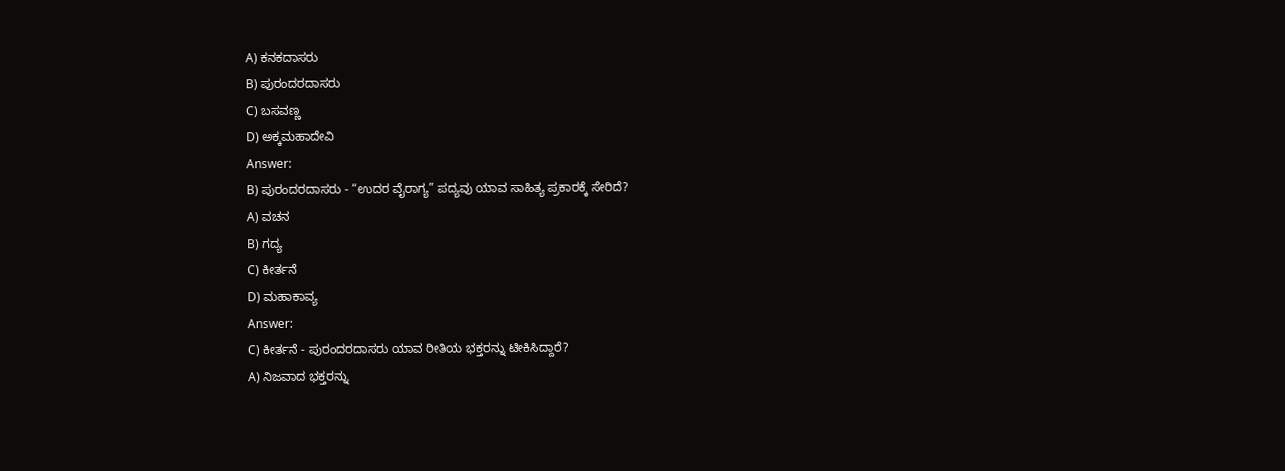A) ಕನಕದಾಸರು
B) ಪುರಂದರದಾಸರು
C) ಬಸವಣ್ಣ
D) ಅಕ್ಕಮಹಾದೇವಿ
Answer:
B) ಪುರಂದರದಾಸರು - “ಉದರ ವೈರಾಗ್ಯ” ಪದ್ಯವು ಯಾವ ಸಾಹಿತ್ಯ ಪ್ರಕಾರಕ್ಕೆ ಸೇರಿದೆ?
A) ವಚನ
B) ಗದ್ಯ
C) ಕೀರ್ತನೆ
D) ಮಹಾಕಾವ್ಯ
Answer:
C) ಕೀರ್ತನೆ - ಪುರಂದರದಾಸರು ಯಾವ ರೀತಿಯ ಭಕ್ತರನ್ನು ಟೀಕಿಸಿದ್ದಾರೆ?
A) ನಿಜವಾದ ಭಕ್ತರನ್ನು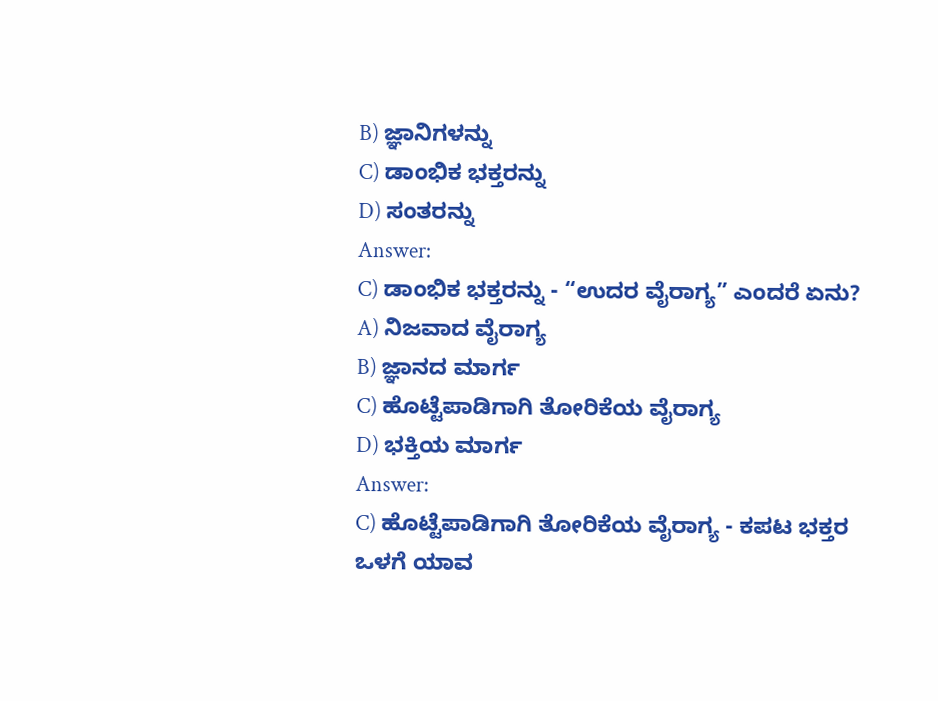B) ಜ್ಞಾನಿಗಳನ್ನು
C) ಡಾಂಭಿಕ ಭಕ್ತರನ್ನು
D) ಸಂತರನ್ನು
Answer:
C) ಡಾಂಭಿಕ ಭಕ್ತರನ್ನು - “ಉದರ ವೈರಾಗ್ಯ” ಎಂದರೆ ಏನು?
A) ನಿಜವಾದ ವೈರಾಗ್ಯ
B) ಜ್ಞಾನದ ಮಾರ್ಗ
C) ಹೊಟ್ಟೆಪಾಡಿಗಾಗಿ ತೋರಿಕೆಯ ವೈರಾಗ್ಯ
D) ಭಕ್ತಿಯ ಮಾರ್ಗ
Answer:
C) ಹೊಟ್ಟೆಪಾಡಿಗಾಗಿ ತೋರಿಕೆಯ ವೈರಾಗ್ಯ - ಕಪಟ ಭಕ್ತರ ಒಳಗೆ ಯಾವ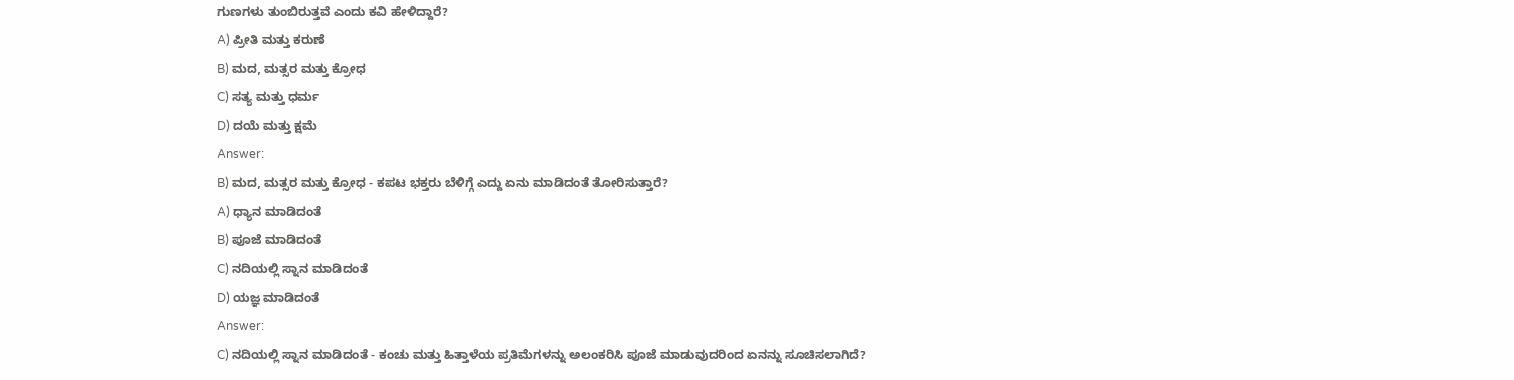ಗುಣಗಳು ತುಂಬಿರುತ್ತವೆ ಎಂದು ಕವಿ ಹೇಳಿದ್ದಾರೆ?
A) ಪ್ರೀತಿ ಮತ್ತು ಕರುಣೆ
B) ಮದ, ಮತ್ಸರ ಮತ್ತು ಕ್ರೋಧ
C) ಸತ್ಯ ಮತ್ತು ಧರ್ಮ
D) ದಯೆ ಮತ್ತು ಕ್ಷಮೆ
Answer:
B) ಮದ, ಮತ್ಸರ ಮತ್ತು ಕ್ರೋಧ - ಕಪಟ ಭಕ್ತರು ಬೆಳಿಗ್ಗೆ ಎದ್ದು ಏನು ಮಾಡಿದಂತೆ ತೋರಿಸುತ್ತಾರೆ?
A) ಧ್ಯಾನ ಮಾಡಿದಂತೆ
B) ಪೂಜೆ ಮಾಡಿದಂತೆ
C) ನದಿಯಲ್ಲಿ ಸ್ನಾನ ಮಾಡಿದಂತೆ
D) ಯಜ್ಞ ಮಾಡಿದಂತೆ
Answer:
C) ನದಿಯಲ್ಲಿ ಸ್ನಾನ ಮಾಡಿದಂತೆ - ಕಂಚು ಮತ್ತು ಹಿತ್ತಾಳೆಯ ಪ್ರತಿಮೆಗಳನ್ನು ಅಲಂಕರಿಸಿ ಪೂಜೆ ಮಾಡುವುದರಿಂದ ಏನನ್ನು ಸೂಚಿಸಲಾಗಿದೆ?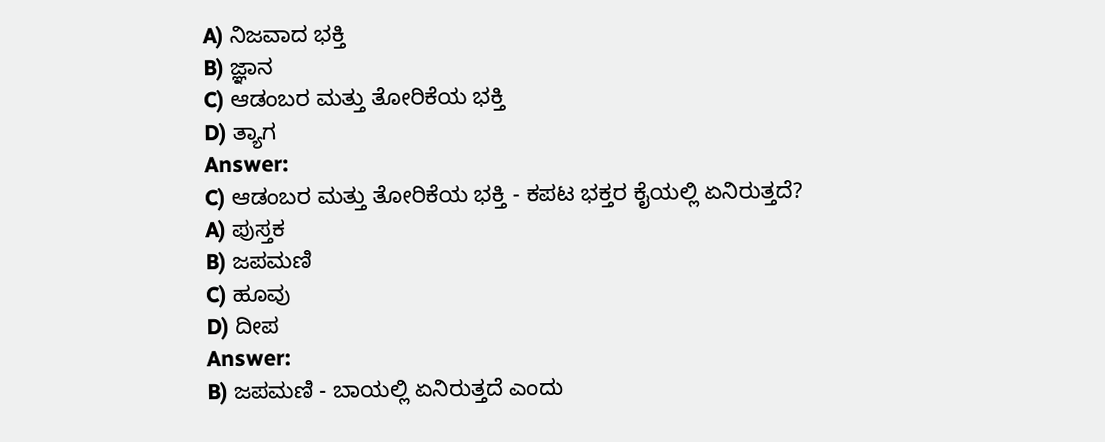A) ನಿಜವಾದ ಭಕ್ತಿ
B) ಜ್ಞಾನ
C) ಆಡಂಬರ ಮತ್ತು ತೋರಿಕೆಯ ಭಕ್ತಿ
D) ತ್ಯಾಗ
Answer:
C) ಆಡಂಬರ ಮತ್ತು ತೋರಿಕೆಯ ಭಕ್ತಿ - ಕಪಟ ಭಕ್ತರ ಕೈಯಲ್ಲಿ ಏನಿರುತ್ತದೆ?
A) ಪುಸ್ತಕ
B) ಜಪಮಣಿ
C) ಹೂವು
D) ದೀಪ
Answer:
B) ಜಪಮಣಿ - ಬಾಯಲ್ಲಿ ಏನಿರುತ್ತದೆ ಎಂದು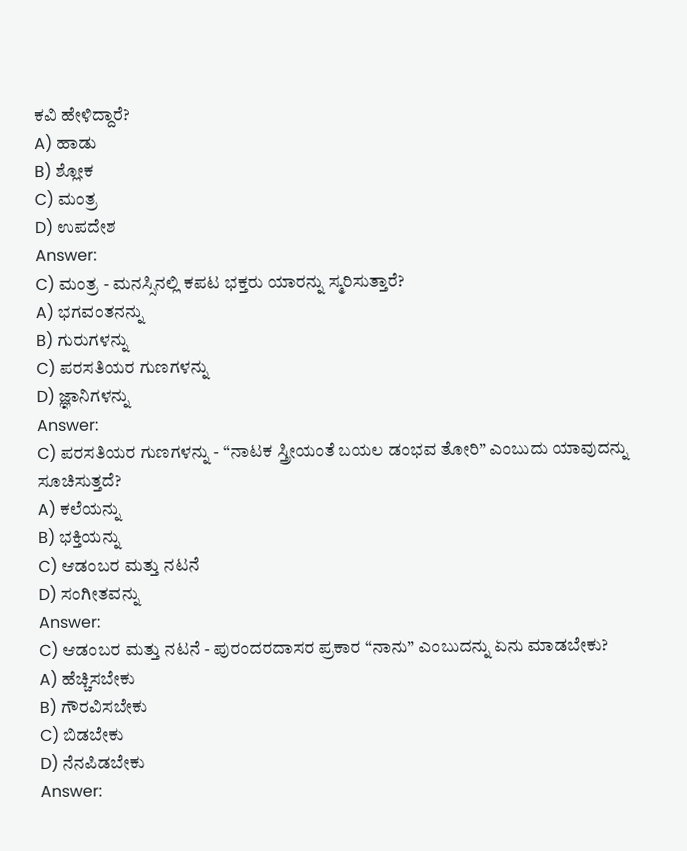ಕವಿ ಹೇಳಿದ್ದಾರೆ?
A) ಹಾಡು
B) ಶ್ಲೋಕ
C) ಮಂತ್ರ
D) ಉಪದೇಶ
Answer:
C) ಮಂತ್ರ - ಮನಸ್ಸಿನಲ್ಲಿ ಕಪಟ ಭಕ್ತರು ಯಾರನ್ನು ಸ್ಮರಿಸುತ್ತಾರೆ?
A) ಭಗವಂತನನ್ನು
B) ಗುರುಗಳನ್ನು
C) ಪರಸತಿಯರ ಗುಣಗಳನ್ನು
D) ಜ್ಞಾನಿಗಳನ್ನು
Answer:
C) ಪರಸತಿಯರ ಗುಣಗಳನ್ನು - “ನಾಟಕ ಸ್ತ್ರೀಯಂತೆ ಬಯಲ ಡಂಭವ ತೋರಿ” ಎಂಬುದು ಯಾವುದನ್ನು ಸೂಚಿಸುತ್ತದೆ?
A) ಕಲೆಯನ್ನು
B) ಭಕ್ತಿಯನ್ನು
C) ಆಡಂಬರ ಮತ್ತು ನಟನೆ
D) ಸಂಗೀತವನ್ನು
Answer:
C) ಆಡಂಬರ ಮತ್ತು ನಟನೆ - ಪುರಂದರದಾಸರ ಪ್ರಕಾರ “ನಾನು” ಎಂಬುದನ್ನು ಏನು ಮಾಡಬೇಕು?
A) ಹೆಚ್ಚಿಸಬೇಕು
B) ಗೌರವಿಸಬೇಕು
C) ಬಿಡಬೇಕು
D) ನೆನಪಿಡಬೇಕು
Answer: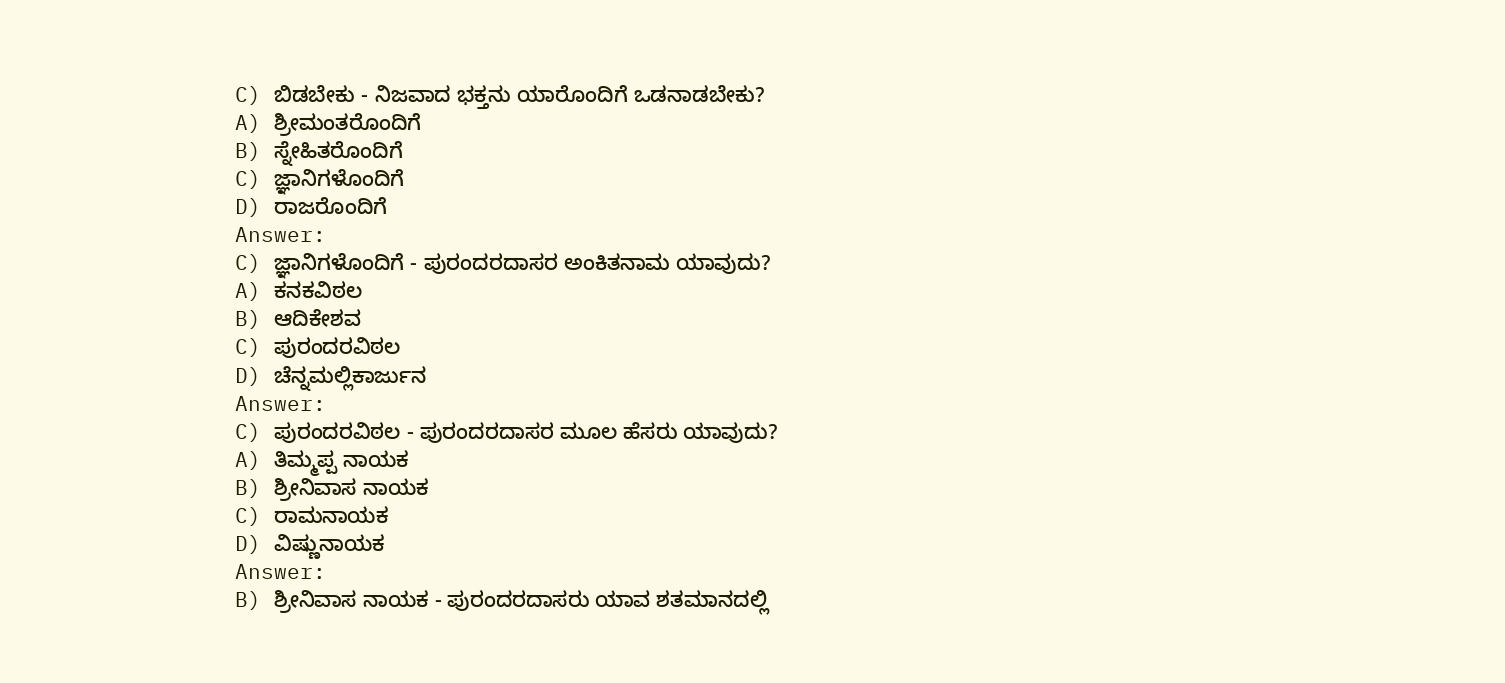C) ಬಿಡಬೇಕು - ನಿಜವಾದ ಭಕ್ತನು ಯಾರೊಂದಿಗೆ ಒಡನಾಡಬೇಕು?
A) ಶ್ರೀಮಂತರೊಂದಿಗೆ
B) ಸ್ನೇಹಿತರೊಂದಿಗೆ
C) ಜ್ಞಾನಿಗಳೊಂದಿಗೆ
D) ರಾಜರೊಂದಿಗೆ
Answer:
C) ಜ್ಞಾನಿಗಳೊಂದಿಗೆ - ಪುರಂದರದಾಸರ ಅಂಕಿತನಾಮ ಯಾವುದು?
A) ಕನಕವಿಠಲ
B) ಆದಿಕೇಶವ
C) ಪುರಂದರವಿಠಲ
D) ಚೆನ್ನಮಲ್ಲಿಕಾರ್ಜುನ
Answer:
C) ಪುರಂದರವಿಠಲ - ಪುರಂದರದಾಸರ ಮೂಲ ಹೆಸರು ಯಾವುದು?
A) ತಿಮ್ಮಪ್ಪ ನಾಯಕ
B) ಶ್ರೀನಿವಾಸ ನಾಯಕ
C) ರಾಮನಾಯಕ
D) ವಿಷ್ಣುನಾಯಕ
Answer:
B) ಶ್ರೀನಿವಾಸ ನಾಯಕ - ಪುರಂದರದಾಸರು ಯಾವ ಶತಮಾನದಲ್ಲಿ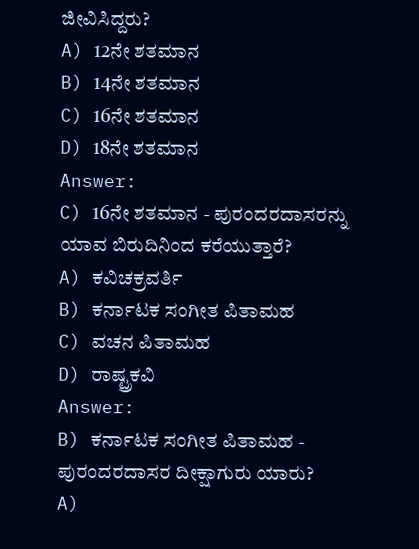ಜೀವಿಸಿದ್ದರು?
A) 12ನೇ ಶತಮಾನ
B) 14ನೇ ಶತಮಾನ
C) 16ನೇ ಶತಮಾನ
D) 18ನೇ ಶತಮಾನ
Answer:
C) 16ನೇ ಶತಮಾನ - ಪುರಂದರದಾಸರನ್ನು ಯಾವ ಬಿರುದಿನಿಂದ ಕರೆಯುತ್ತಾರೆ?
A) ಕವಿಚಕ್ರವರ್ತಿ
B) ಕರ್ನಾಟಕ ಸಂಗೀತ ಪಿತಾಮಹ
C) ವಚನ ಪಿತಾಮಹ
D) ರಾಷ್ಟ್ರಕವಿ
Answer:
B) ಕರ್ನಾಟಕ ಸಂಗೀತ ಪಿತಾಮಹ - ಪುರಂದರದಾಸರ ದೀಕ್ಷಾಗುರು ಯಾರು?
A)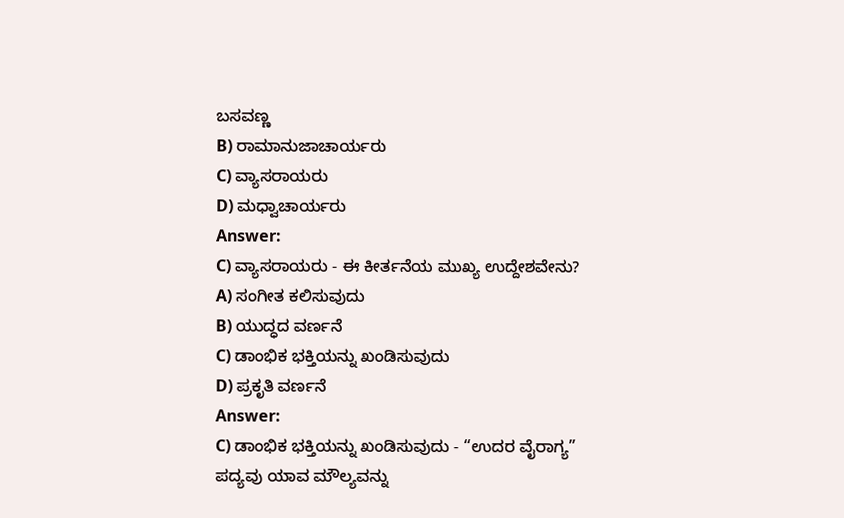ಬಸವಣ್ಣ
B) ರಾಮಾನುಜಾಚಾರ್ಯರು
C) ವ್ಯಾಸರಾಯರು
D) ಮಧ್ವಾಚಾರ್ಯರು
Answer:
C) ವ್ಯಾಸರಾಯರು - ಈ ಕೀರ್ತನೆಯ ಮುಖ್ಯ ಉದ್ದೇಶವೇನು?
A) ಸಂಗೀತ ಕಲಿಸುವುದು
B) ಯುದ್ಧದ ವರ್ಣನೆ
C) ಡಾಂಭಿಕ ಭಕ್ತಿಯನ್ನು ಖಂಡಿಸುವುದು
D) ಪ್ರಕೃತಿ ವರ್ಣನೆ
Answer:
C) ಡಾಂಭಿಕ ಭಕ್ತಿಯನ್ನು ಖಂಡಿಸುವುದು - “ಉದರ ವೈರಾಗ್ಯ” ಪದ್ಯವು ಯಾವ ಮೌಲ್ಯವನ್ನು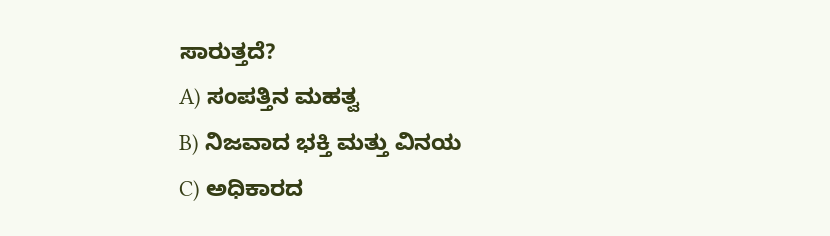ಸಾರುತ್ತದೆ?
A) ಸಂಪತ್ತಿನ ಮಹತ್ವ
B) ನಿಜವಾದ ಭಕ್ತಿ ಮತ್ತು ವಿನಯ
C) ಅಧಿಕಾರದ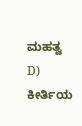ಮಹತ್ವ
D) ಕೀರ್ತಿಯ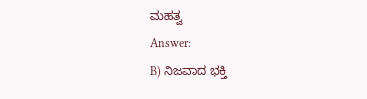ಮಹತ್ವ
Answer:
B) ನಿಜವಾದ ಭಕ್ತಿ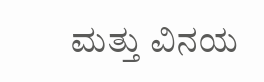ಮತ್ತು ವಿನಯ